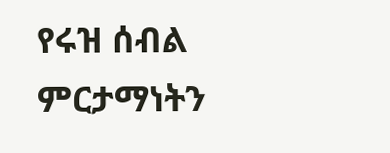የሩዝ ሰብል ምርታማነትን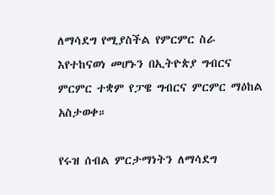ለማሳደግ የሚያስችል የምርምር ስራ እየተከናወነ መሆኑን በኢትዮጵያ ግብርና ምርምር ተቋም የፓዌ ግብርና ምርምር ማዕከል አስታወቀ።

የሩዝ ሰብል ምርታማነትን ለማሳደግ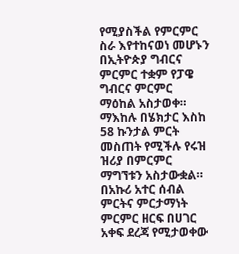የሚያስችል የምርምር ስራ እየተከናወነ መሆኑን በኢትዮጵያ ግብርና ምርምር ተቋም የፓዌ ግብርና ምርምር ማዕከል አስታወቀ።
ማእከሉ በሄክታር እስከ 58 ኩንታል ምርት መስጠት የሚችሉ የሩዝ ዝሪያ በምርምር ማግኘቱን አስታውቋል።
በአኩሪ አተር ሰብል ምርትና ምርታማነት ምርምር ዘርፍ በሀገር አቀፍ ደረጃ የሚታወቀው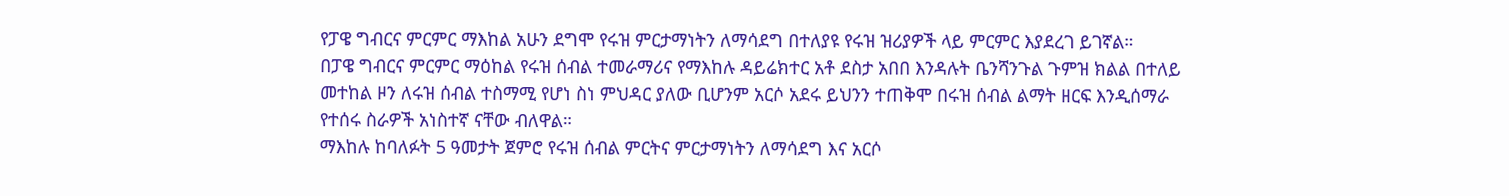የፓዌ ግብርና ምርምር ማእከል አሁን ደግሞ የሩዝ ምርታማነትን ለማሳደግ በተለያዩ የሩዝ ዝሪያዎች ላይ ምርምር እያደረገ ይገኛል።
በፓዌ ግብርና ምርምር ማዕከል የሩዝ ሰብል ተመራማሪና የማእከሉ ዳይሬክተር አቶ ደስታ አበበ እንዳሉት ቤንሻንጉል ጉምዝ ክልል በተለይ መተከል ዞን ለሩዝ ሰብል ተስማሚ የሆነ ስነ ምህዳር ያለው ቢሆንም አርሶ አደሩ ይህንን ተጠቅሞ በሩዝ ሰብል ልማት ዘርፍ እንዲሰማራ የተሰሩ ስራዎች አነስተኛ ናቸው ብለዋል።
ማእከሉ ከባለፉት 5 ዓመታት ጀምሮ የሩዝ ሰብል ምርትና ምርታማነትን ለማሳደግ እና አርሶ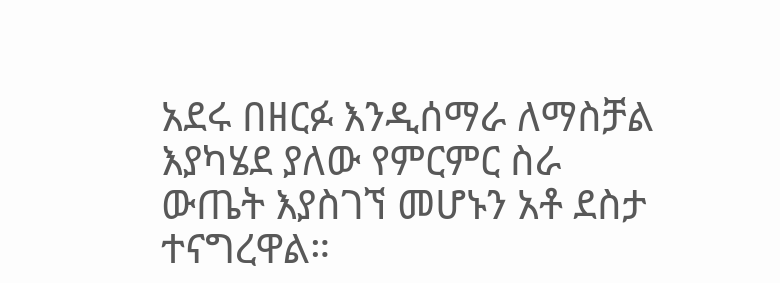አደሩ በዘርፉ እንዲሰማራ ለማስቻል እያካሄደ ያለው የምርምር ስራ ውጤት እያስገኘ መሆኑን አቶ ደስታ ተናግረዋል።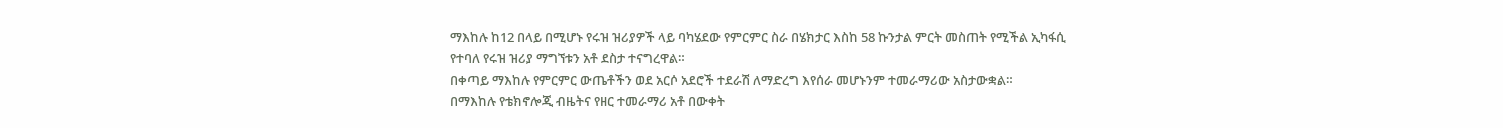ማእከሉ ከ12 በላይ በሚሆኑ የሩዝ ዝሪያዎች ላይ ባካሄደው የምርምር ስራ በሄክታር እስከ 58 ኩንታል ምርት መስጠት የሚችል ኢካፋሲ የተባለ የሩዝ ዝሪያ ማግኘቱን አቶ ደስታ ተናግረዋል።
በቀጣይ ማእከሉ የምርምር ውጤቶችን ወደ አርሶ አደሮች ተደራሽ ለማድረግ እየሰራ መሆኑንም ተመራማሪው አስታውቋል።
በማእከሉ የቴክኖሎጂ ብዜትና የዘር ተመራማሪ አቶ በውቀት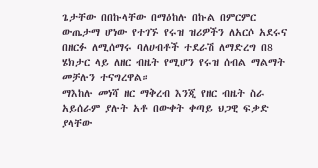ጌታቸው በበኩላቸው በማዕከሉ በኩል በምርምር ውጤታማ ሆነው የተገኙ የሩዝ ዝሪዎችን ለአርሶ አደሩና በዘርፉ ለሚሰማሩ ባለሀብቶች ተደራሽ ለማድረግ በ8 ሄክታር ላይ ለዘር ብዜት የሚሆን የሩዝ ሰብል ማልማት መቻሉን ተናግረዋል።
ማእከሉ መነሻ ዘር ማቅረብ እንጂ የዘር ብዜት ስራ አይሰራም ያሉት አቶ በውቀት ቀጣይ ህጋዊ ፍቃድ ያላቸው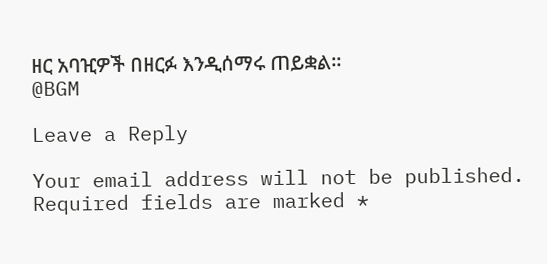ዘር አባዢዎች በዘርፉ እንዲሰማሩ ጠይቋል።
@BGM

Leave a Reply

Your email address will not be published. Required fields are marked *